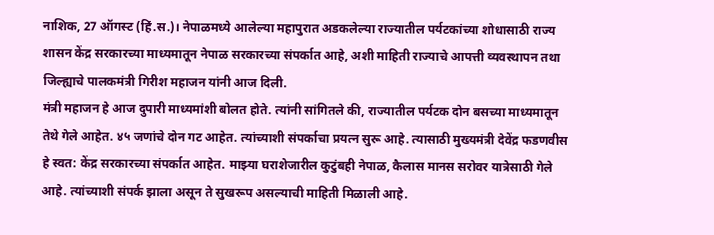नाशिक, 27 ऑगस्ट (हिं.स.)। नेपाळमध्ये आलेल्या महापुरात अडकलेल्या राज्यातील पर्यटकांच्या शोधासाठी राज्य शासन केंद्र सरकारच्या माध्यमातून नेपाळ सरकारच्या संपर्कात आहे, अशी माहिती राज्याचे आपत्ती व्यवस्थापन तथा जिल्ह्याचे पालकमंत्री गिरीश महाजन यांनी आज दिली.
मंत्री महाजन हे आज दुपारी माध्यमांशी बोलत होते. त्यांनी सांगितले की, राज्यातील पर्यटक दोन बसच्या माध्यमातून तेथे गेले आहेत. ४५ जणांचे दोन गट आहेत. त्यांच्याशी संपर्काचा प्रयत्न सुरू आहे. त्यासाठी मुख्यमंत्री देवेंद्र फडणवीस हे स्वत: केंद्र सरकारच्या संपर्कात आहेत. माझ्या घराशेजारील कुटुंबही नेपाळ, कैलास मानस सरोवर यात्रेसाठी गेले आहे. त्यांच्याशी संपर्क झाला असून ते सुखरूप असल्याची माहिती मिळाली आहे.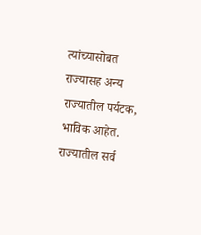त्यांच्यासोबत राज्यासह अन्य राज्यातील पर्यटक, भाविक आहेत.
राज्यातील सर्व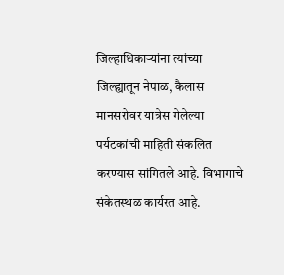जिल्हाधिकाऱ्यांना त्यांच्या जिल्ह्यातून नेपाळ, कैलास मानसरोवर यात्रेस गेलेल्या पर्यटकांची माहिती संकलित करण्यास सांगितले आहे. विभागाचे संकेतस्थळ कार्यरत आहे.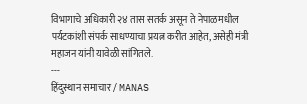विभागाचे अधिकारी २४ तास सतर्क असून ते नेपाळमधील पर्यटकांशी संपर्क साधण्याचा प्रयत्न करीत आहेत, असेही मंत्री महाजन यांनी यावेळी सांगितले.
---
हिंदुस्थान समाचार / MANAS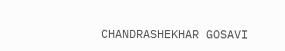CHANDRASHEKHAR GOSAVI